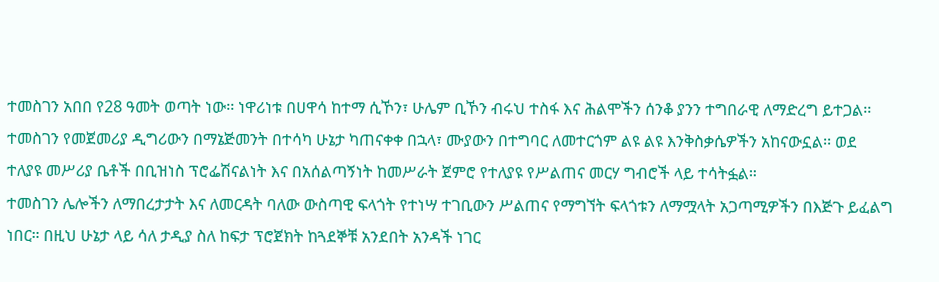ተመስገን አበበ የ28 ዓመት ወጣት ነው፡፡ ነዋሪነቱ በሀዋሳ ከተማ ሲኾን፣ ሁሌም ቢኾን ብሩህ ተስፋ እና ሕልሞችን ሰንቆ ያንን ተግበራዊ ለማድረግ ይተጋል፡፡ ተመስገን የመጀመሪያ ዲግሪውን በማኔጅመንት በተሳካ ሁኔታ ካጠናቀቀ በኋላ፣ ሙያውን በተግባር ለመተርጎም ልዩ ልዩ እንቅስቃሴዎችን አከናውኗል፡፡ ወደ ተለያዩ መሥሪያ ቤቶች በቢዝነስ ፕሮፌሽናልነት እና በአሰልጣኝነት ከመሥራት ጀምሮ የተለያዩ የሥልጠና መርሃ ግብሮች ላይ ተሳትፏል።
ተመስገን ሌሎችን ለማበረታታት እና ለመርዳት ባለው ውስጣዊ ፍላጎት የተነሣ ተገቢውን ሥልጠና የማግኘት ፍላጎቱን ለማሟላት አጋጣሚዎችን በእጅጉ ይፈልግ ነበር። በዚህ ሁኔታ ላይ ሳለ ታዲያ ስለ ከፍታ ፕሮጀክት ከጓደኞቹ አንደበት አንዳች ነገር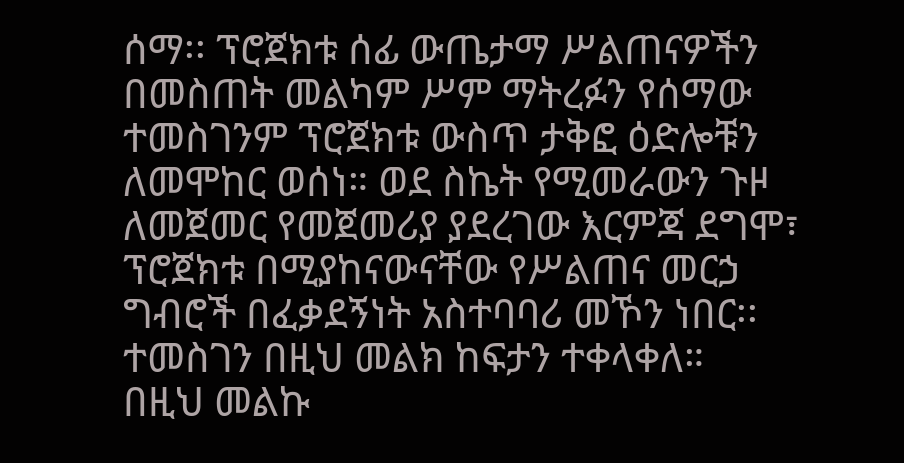ሰማ፡፡ ፕሮጀክቱ ሰፊ ውጤታማ ሥልጠናዎችን በመስጠት መልካም ሥም ማትረፉን የሰማው ተመስገንም ፕሮጀክቱ ውስጥ ታቅፎ ዕድሎቹን ለመሞከር ወሰነ። ወደ ስኬት የሚመራውን ጉዞ ለመጀመር የመጀመሪያ ያደረገው እርምጃ ደግሞ፣ ፕሮጀክቱ በሚያከናውናቸው የሥልጠና መርኃ ግብሮች በፈቃደኝነት አስተባባሪ መኾን ነበር፡፡ ተመስገን በዚህ መልክ ከፍታን ተቀላቀለ።
በዚህ መልኩ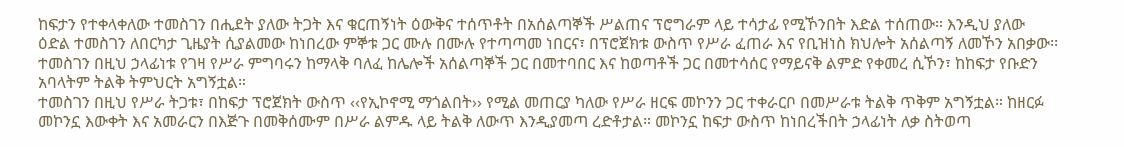ከፍታን የተቀላቀለው ተመስገን በሒደት ያለው ትጋት እና ቁርጠኝነት ዕውቅና ተሰጥቶት በአሰልጣኞች ሥልጠና ፕሮግራም ላይ ተሳታፊ የሚኾንበት እድል ተሰጠው። እንዲህ ያለው ዕድል ተመስገን ለበርካታ ጊዜያት ሲያልመው ከነበረው ምኞቱ ጋር ሙሉ በሙሉ የተጣጣመ ነበርና፣ በፕሮጀክቱ ውስጥ የሥራ ፈጠራ እና የቢዝነስ ክህሎት አሰልጣኝ ለመኾን አበቃው፡፡
ተመስገን በዚህ ኃላፊነቱ የገዛ የሥራ ምግባሩን ከማላቅ ባለፈ ከሌሎች አሰልጣኞች ጋር በመተባበር እና ከወጣቶች ጋር በመተሳሰር የማይናቅ ልምድ የቀመረ ሲኾን፣ ከከፍታ የቡድን አባላትም ትልቅ ትምህርት አግኝቷል።
ተመስገን በዚህ የሥራ ትጋቱ፣ በከፍታ ፕሮጀክት ውስጥ ‹‹የኢኮኖሚ ማጎልበት›› የሚል መጠርያ ካለው የሥራ ዘርፍ መኮንን ጋር ተቀራርቦ በመሥራቱ ትልቅ ጥቅም አግኝቷል። ከዘርፉ መኮንኗ እውቀት እና አመራርን በእጅጉ በመቅሰሙም በሥራ ልምዱ ላይ ትልቅ ለውጥ እንዲያመጣ ረድቶታል። መኮንኗ ከፍታ ውስጥ ከነበረችበት ኃላፊነት ለቃ ስትወጣ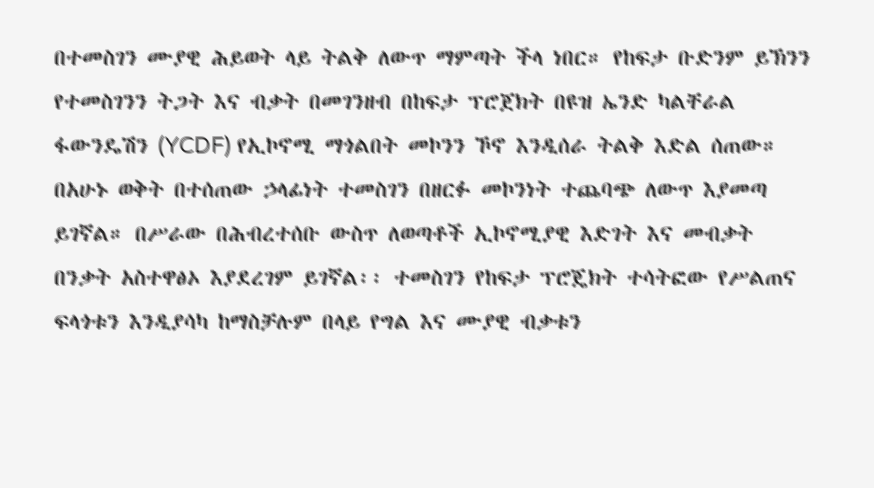በተመስገን ሙያዊ ሕይወት ላይ ትልቅ ለውጥ ማምጣት ችላ ነበር። የከፍታ ቡድንም ይኽንን የተመስገንን ትጋት እና ብቃት በመገንዘብ በከፍታ ፕሮጀክት በዩዝ ኤንድ ካልቸራል ፋውንዴሽን (YCDF) የኢኮኖሚ ማጎልበት መኮንን ኾኖ እንዲሰራ ትልቅ እድል ሰጠው።
በአሁኑ ወቅት በተሰጠው ኃላፊነት ተመስገን በዘርፉ መኮንነት ተጨባጭ ለውጥ እያመጣ ይገኛል። በሥራው በሕብረተሰቡ ውስጥ ለወጣቶች ኢኮኖሚያዊ እድገት እና መብቃት በንቃት አስተዋፅኦ እያደረገም ይገኛል፡፡ ተመስገን የከፍታ ፕሮጄክት ተሳትፎው የሥልጠና ፍላጎቱን እንዲያሳካ ከማስቻሉም በላይ የግል እና ሙያዊ ብቃቱን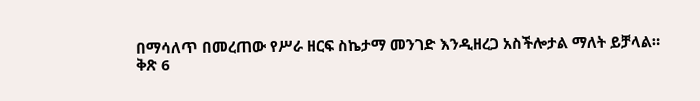በማሳለጥ በመረጠው የሥራ ዘርፍ ስኬታማ መንገድ እንዲዘረጋ አስችሎታል ማለት ይቻላል።
ቅጽ 6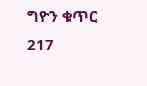ግዮን ቁጥር 217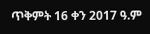ጥቅምት 16 ቀን 2017 ዓ.ም